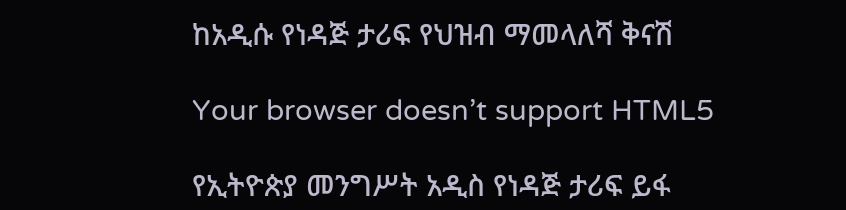ከአዲሱ የነዳጅ ታሪፍ የህዝብ ማመላለሻ ቅናሽ

Your browser doesn’t support HTML5

የኢትዮጵያ መንግሥት አዲስ የነዳጅ ታሪፍ ይፋ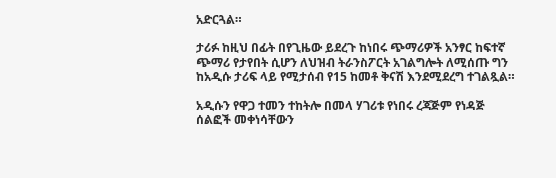አድርጓል።

ታሪፉ ከዚህ በፊት በየጊዜው ይደረጉ ከነበሩ ጭማሪዎች አንፃር ከፍተኛ ጭማሪ የታየበት ሲሆን ለህዝብ ትራንስፖርት አገልግሎት ለሚሰጡ ግን ከአዲሱ ታሪፍ ላይ የሚታሰብ የ15 ከመቶ ቅናሽ እንደሚደረግ ተገልጿል።

አዲሱን የዋጋ ተመን ተከትሎ በመላ ሃገሪቱ የነበሩ ረጃጅም የነዳጅ ሰልፎች መቀነሳቸውን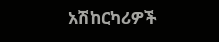አሽከርካሪዎች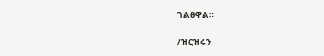ገልፀዋል።

/ዝርዝሩን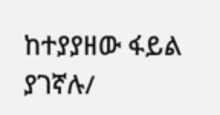ከተያያዘው ፋይል ያገኛሉ/